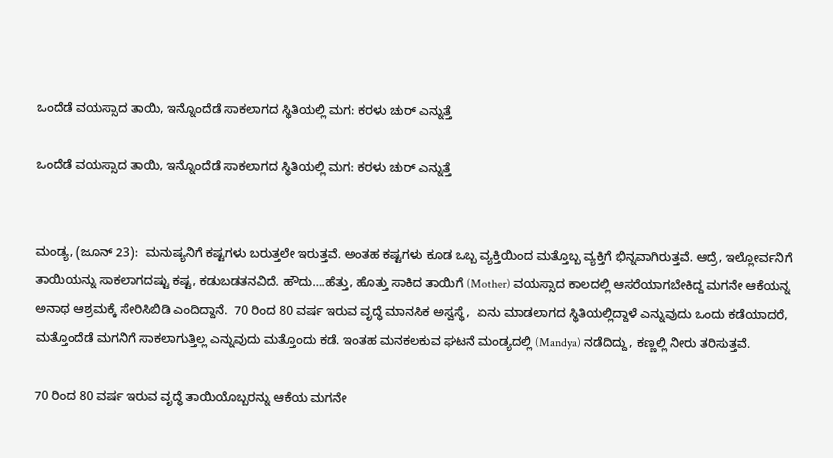ಒಂದೆಡೆ ವಯಸ್ಸಾದ ತಾಯಿ, ಇನ್ನೊಂದೆಡೆ ಸಾಕಲಾಗದ ಸ್ಥಿತಿಯಲ್ಲಿ ಮಗ: ಕರಳು ಚುರ್ ಎನ್ನುತ್ತೆ

ಒಂದೆಡೆ ವಯಸ್ಸಾದ ತಾಯಿ, ಇನ್ನೊಂದೆಡೆ ಸಾಕಲಾಗದ ಸ್ಥಿತಿಯಲ್ಲಿ ಮಗ: ಕರಳು ಚುರ್ ಎನ್ನುತ್ತೆ


ಮಂಡ್ಯ, (ಜೂನ್ 23):  ಮನುಷ್ಯನಿಗೆ ಕಷ್ಟಗಳು ಬರುತ್ತಲೇ ಇರುತ್ತವೆ. ಅಂತಹ ಕಷ್ಟಗಳು ಕೂಡ ಒಬ್ಬ ವ್ಯಕ್ತಿಯಿಂದ ಮತ್ತೊಬ್ಬ ವ್ಯಕ್ತಿಗೆ ಭಿನ್ನವಾಗಿರುತ್ತವೆ. ಆದ್ರೆ, ಇಲ್ಲೋರ್ವನಿಗೆ ತಾಯಿಯನ್ನು ಸಾಕಲಾಗದಷ್ಟು ಕಷ್ಟ, ಕಡುಬಡತನವಿದೆ. ಹೌದು….ಹೆತ್ತು, ಹೊತ್ತು ಸಾಕಿದ ತಾಯಿಗೆ (Mother) ವಯಸ್ಸಾದ ಕಾಲದಲ್ಲಿ ಆಸರೆಯಾಗಬೇಕಿದ್ದ ಮಗನೇ ಆಕೆಯನ್ನ ಅನಾಥ ಆಶ್ರಮಕ್ಕೆ ಸೇರಿಸಿಬಿಡಿ ಎಂದಿದ್ದಾನೆ.  70 ರಿಂದ 80 ವರ್ಷ ಇರುವ ವೃದ್ಧೆ ಮಾನಸಿಕ ಅಸ್ವಸ್ಥೆ,  ಏನು ಮಾಡಲಾಗದ ಸ್ಥಿತಿಯಲ್ಲಿದ್ದಾಳೆ ಎನ್ನುವುದು ಒಂದು ಕಡೆಯಾದರೆ, ಮತ್ತೊಂದೆಡೆ ಮಗನಿಗೆ ಸಾಕಲಾಗುತ್ತಿಲ್ಲ ಎನ್ನುವುದು ಮತ್ತೊಂದು ಕಡೆ. ಇಂತಹ ಮನಕಲಕುವ ಘಟನೆ ಮಂಡ್ಯದಲ್ಲಿ (Mandya) ನಡೆದಿದ್ದು, ಕಣ್ಣಲ್ಲಿ ನೀರು ತರಿಸುತ್ತವೆ.

70 ರಿಂದ 80 ವರ್ಷ ಇರುವ ವೃದ್ಧೆ ತಾಯಿಯೊಬ್ಬರನ್ನು ಆಕೆಯ ಮಗನೇ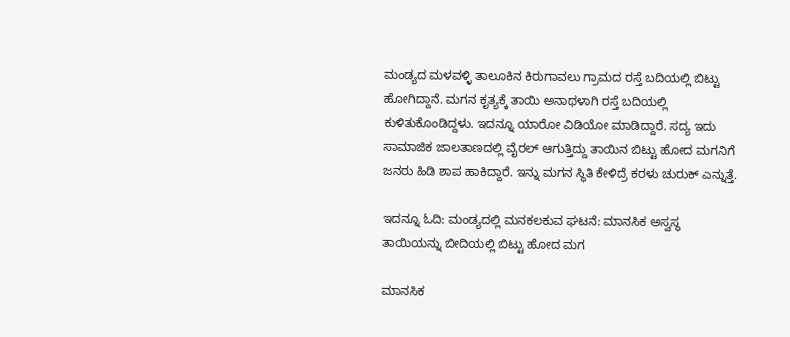ಮಂಡ್ಯದ ಮಳವಳ್ಳಿ ತಾಲೂಕಿನ ಕಿರುಗಾವಲು ಗ್ರಾಮದ ರಸ್ತೆ ಬದಿಯಲ್ಲಿ ಬಿಟ್ಟು ಹೋಗಿದ್ದಾನೆ. ಮಗನ ಕೃತ್ಯಕ್ಕೆ ತಾಯಿ ಅನಾಥಳಾಗಿ ರಸ್ತೆ ಬದಿಯಲ್ಲಿ ಕುಳಿತುಕೊಂಡಿದ್ದಳು. ಇದನ್ನೂ ಯಾರೋ ವಿಡಿಯೋ ಮಾಡಿದ್ದಾರೆ. ಸದ್ಯ ಇದು ಸಾಮಾಜಿಕ ಜಾಲತಾಣದಲ್ಲಿ ವೈರಲ್ ಆಗುತ್ತಿದ್ದು ತಾಯಿನ ಬಿಟ್ಟು ಹೋದ ಮಗನಿಗೆ ಜನರು ಹಿಡಿ ಶಾಪ ಹಾಕಿದ್ದಾರೆ. ಇನ್ನು ಮಗನ ಸ್ಥಿತಿ ಕೇಳಿದ್ರೆ ಕರಳು ಚುರುಕ್ ಎನ್ನುತ್ತೆ.

ಇದನ್ನೂ ಓದಿ: ಮಂಡ್ಯದಲ್ಲಿ ಮನಕಲಕುವ ಘಟನೆ: ಮಾನಸಿಕ ಅಸ್ವಸ್ಥ ತಾಯಿಯನ್ನು ಬೀದಿಯಲ್ಲಿ ಬಿಟ್ಟು ಹೋದ ಮಗ

ಮಾನಸಿಕ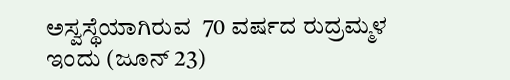ಅಸ್ವಸ್ಥೆಯಾಗಿರುವ  70 ವರ್ಷದ ರುದ್ರಮ್ಮಳ ಇಂದು (ಜೂನ್ 23)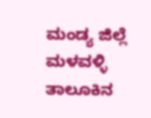ಮಂಡ್ಯ ಜಿಲ್ಲೆ ಮಳವಳ್ಳಿ ತಾಲೂಕಿನ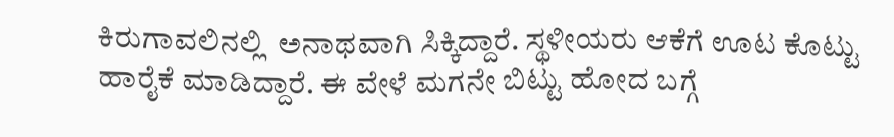ಕಿರುಗಾವಲಿನಲ್ಲಿ  ಅನಾಥವಾಗಿ ಸಿಕ್ಕಿದ್ದಾರೆ. ಸ್ಥಳೀಯರು ಆಕೆಗೆ ಊಟ ಕೊಟ್ಟು ಹಾರೈಕೆ ಮಾಡಿದ್ದಾರೆ. ಈ ವೇಳೆ ಮಗನೇ ಬಿಟ್ಟು ಹೋದ ಬಗ್ಗೆ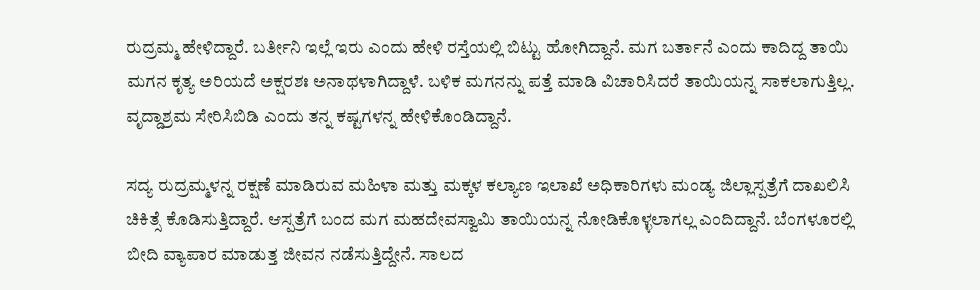ರುದ್ರಮ್ಮ ಹೇಳಿದ್ದಾರೆ. ಬರ್ತೀನಿ ಇಲ್ಲೆ ಇರು ಎಂದು ಹೇಳಿ ರಸ್ತೆಯಲ್ಲಿ ಬಿಟ್ಟು ಹೋಗಿದ್ದಾನೆ. ಮಗ ಬರ್ತಾನೆ ಎಂದು ಕಾದಿದ್ದ ತಾಯಿ ಮಗನ ಕೃತ್ಯ ಅರಿಯದೆ ಅಕ್ಷರಶಃ ಅನಾಥಳಾಗಿದ್ದಾಳೆ. ಬಳಿಕ ಮಗನನ್ನು ಪತ್ತೆ ಮಾಡಿ ವಿಚಾರಿಸಿದರೆ ತಾಯಿಯನ್ನ ಸಾಕಲಾಗುತ್ತಿಲ್ಲ. ವೃದ್ದಾಶ್ರಮ ಸೇರಿಸಿಬಿಡಿ ಎಂದು ತನ್ನ ಕಷ್ಟಗಳನ್ನ ಹೇಳಿಕೊಂಡಿದ್ದಾನೆ.

ಸದ್ಯ ರುದ್ರಮ್ಮಳನ್ನ ರಕ್ಷಣೆ ಮಾಡಿರುವ ಮಹಿಳಾ ಮತ್ತು ಮಕ್ಕಳ ಕಲ್ಯಾಣ ಇಲಾಖೆ ಅಧಿಕಾರಿಗಳು ಮಂಡ್ಯ ಜಿಲ್ಲಾಸ್ಪತ್ರೆಗೆ ದಾಖಲಿಸಿ ಚಿಕಿತ್ಸೆ ಕೊಡಿಸುತ್ತಿದ್ದಾರೆ. ಆಸ್ಪತ್ರೆಗೆ ಬಂದ ಮಗ ಮಹದೇವಸ್ವಾಮಿ ತಾಯಿಯನ್ನ ನೋಡಿಕೊಳ್ಳಲಾಗಲ್ಲ ಎಂದಿದ್ದಾನೆ. ಬೆಂಗಳೂರಲ್ಲಿ ಬೀದಿ ವ್ಯಾಪಾರ ಮಾಡುತ್ತ ಜೀವನ ನಡೆಸುತ್ತಿದ್ದೇನೆ. ಸಾಲದ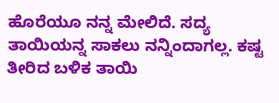ಹೊರೆಯೂ ನನ್ನ ಮೇಲಿದೆ‌. ಸದ್ಯ ತಾಯಿಯನ್ನ ಸಾಕಲು ನನ್ನಿಂದಾಗಲ್ಲ. ಕಷ್ಟ ತೀರಿದ ಬಳಿಕ ತಾಯಿ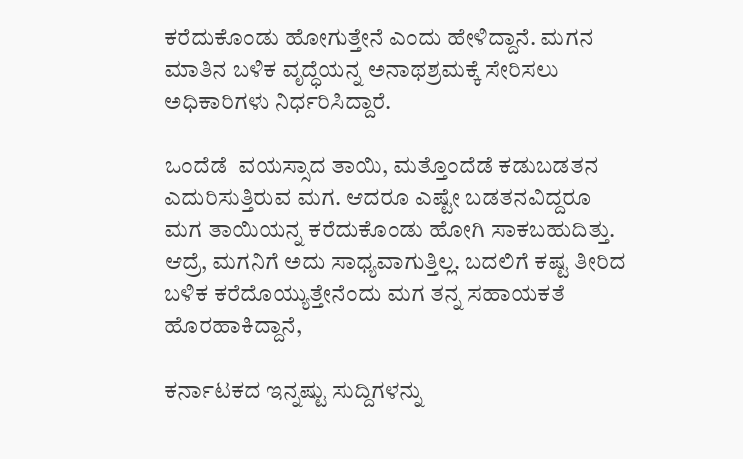ಕರೆದುಕೊಂಡು ಹೋಗುತ್ತೇನೆ ಎಂದು ಹೇಳಿದ್ದಾನೆ. ಮಗನ ಮಾತಿನ ಬಳಿಕ ವೃದ್ಧೆಯನ್ನ ಅನಾಥಶ್ರಮಕ್ಕೆ ಸೇರಿಸಲು ಅಧಿಕಾರಿಗಳು ನಿರ್ಧರಿಸಿದ್ದಾರೆ.

ಒಂದೆಡೆ  ವಯಸ್ಸಾದ ತಾಯಿ, ಮತ್ತೊಂದೆಡೆ ಕಡುಬಡತನ ಎದುರಿಸುತ್ತಿರುವ ಮಗ. ಆದರೂ ಎಷ್ಟೇ ಬಡತನವಿದ್ದರೂ ಮಗ ತಾಯಿಯನ್ನ ಕರೆದುಕೊಂಡು ಹೋಗಿ ಸಾಕಬಹುದಿತ್ತು. ಆದ್ರೆ, ಮಗನಿಗೆ ಅದು ಸಾಧ್ಯವಾಗುತ್ತಿಲ್ಲ. ಬದಲಿಗೆ ಕಷ್ಟ ತೀರಿದ ಬಳಿಕ ಕರೆದೊಯ್ಯುತ್ತೇನೆಂದು ಮಗ ತನ್ನ ಸಹಾಯಕತೆ ಹೊರಹಾಕಿದ್ದಾನೆ,

ಕರ್ನಾಟಕದ ಇನ್ನಷ್ಟು ಸುದ್ದಿಗಳನ್ನು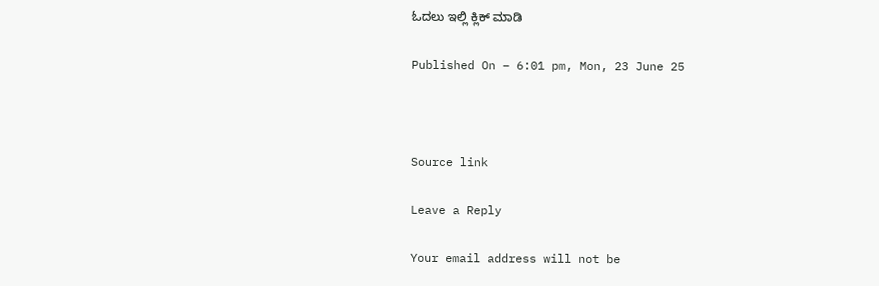ಓದಲು ಇಲ್ಲಿ ಕ್ಲಿಕ್ ಮಾಡಿ

Published On – 6:01 pm, Mon, 23 June 25



Source link

Leave a Reply

Your email address will not be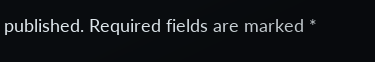published. Required fields are marked *